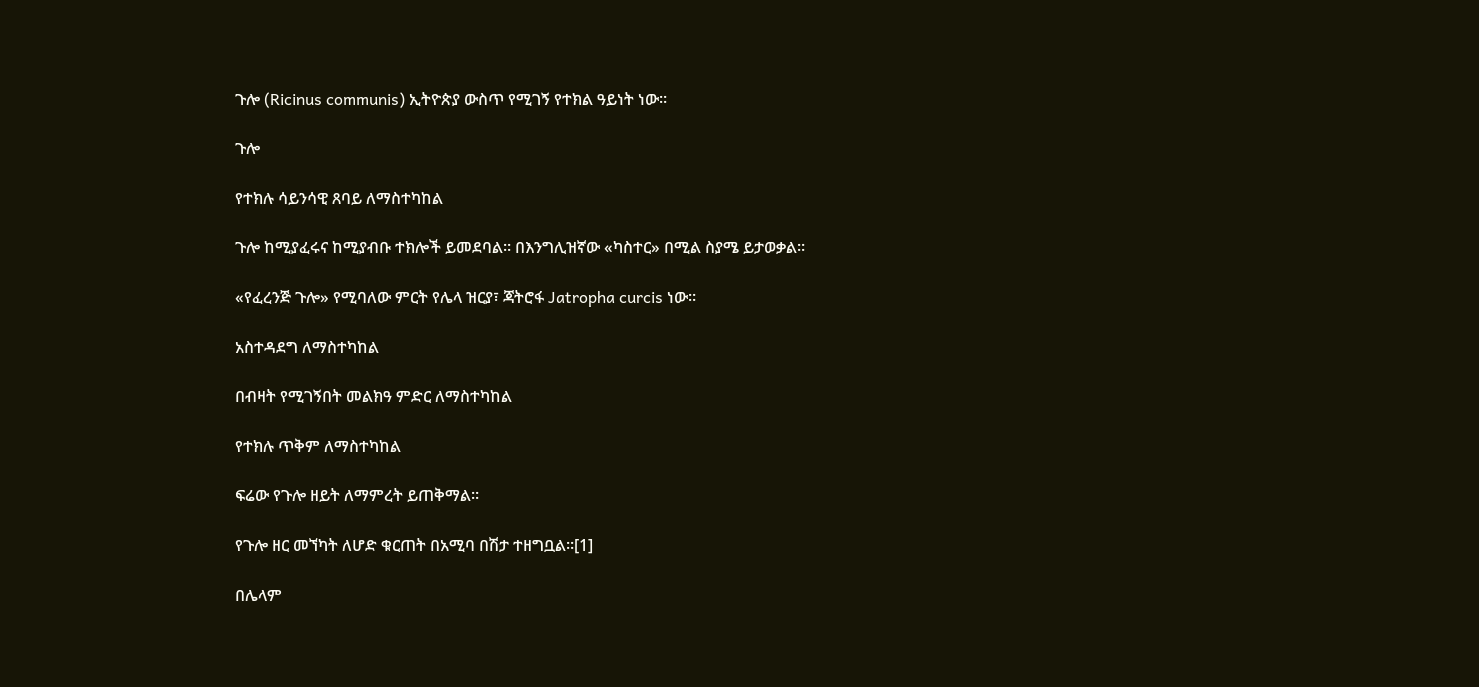ጉሎ (Ricinus communis) ኢትዮጵያ ውስጥ የሚገኝ የተክል ዓይነት ነው።

ጉሎ

የተክሉ ሳይንሳዊ ጸባይ ለማስተካከል

ጉሎ ከሚያፈሩና ከሚያብቡ ተክሎች ይመደባል። በእንግሊዝኛው «ካስተር» በሚል ስያሜ ይታወቃል።

«የፈረንጅ ጉሎ» የሚባለው ምርት የሌላ ዝርያ፣ ጃትሮፋ Jatropha curcis ነው።

አስተዳደግ ለማስተካከል

በብዛት የሚገኝበት መልክዓ ምድር ለማስተካከል

የተክሉ ጥቅም ለማስተካከል

ፍሬው የጉሎ ዘይት ለማምረት ይጠቅማል።

የጉሎ ዘር መኘካት ለሆድ ቁርጠት በአሚባ በሽታ ተዘግቧል።[1]

በሌላም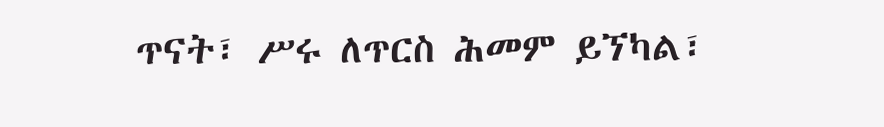ጥናት፣ ሥሩ ለጥርስ ሕመም ይኘካል፣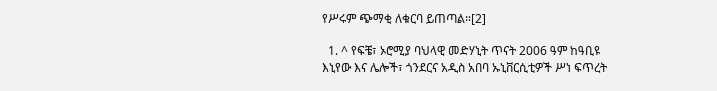የሥሩም ጭማቂ ለቁርባ ይጠጣል።[2]

  1. ^ የፍቼ፣ ኦሮሚያ ባህላዊ መድሃኒት ጥናት 2006 ዓም ከዓቢዩ እኒየው እና ሌሎች፣ ጎንደርና አዲስ አበባ ኡኒቨርሲቲዎች ሥነ ፍጥረት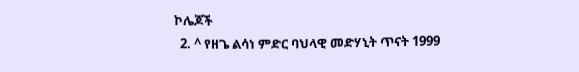ኮሌጆች
  2. ^ የዘጌ ልሳነ ምድር ባህላዊ መድሃኒት ጥናት 1999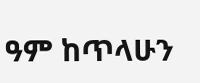ዓም ከጥላሁን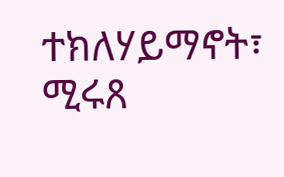ተክለሃይማኖት፣ ሚሩጸ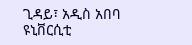ጊዳይ፣ አዲስ አበባ ዩኒቨርሲቲ